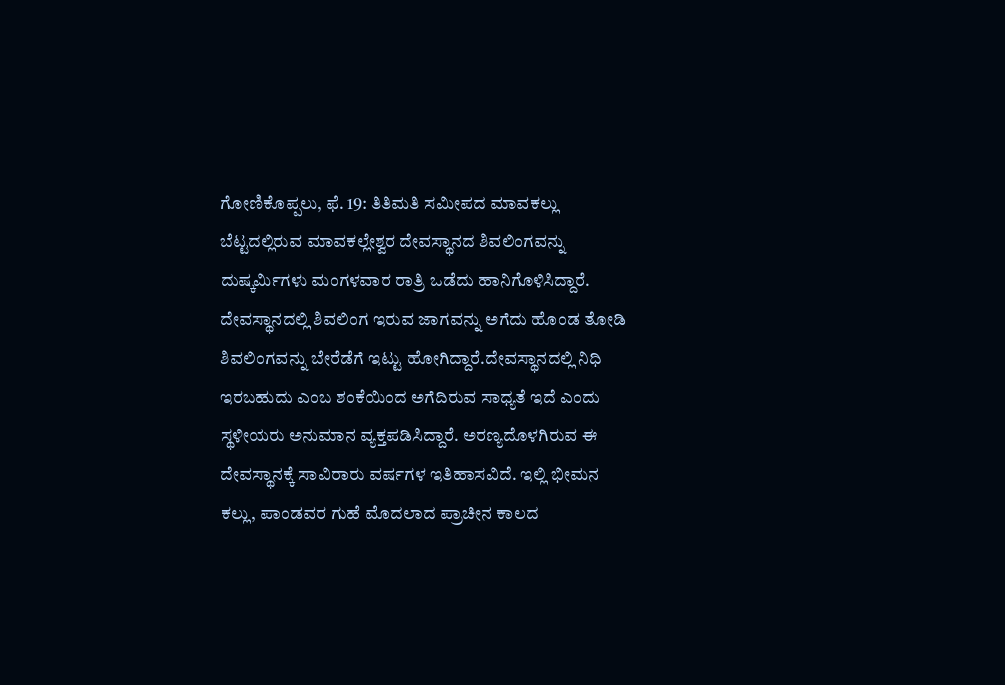ಗೋಣಿಕೊಪ್ಪಲು, ಫೆ. 19: ತಿತಿಮತಿ ಸಮೀಪದ ಮಾವಕಲ್ಲು ಬೆಟ್ಟದಲ್ಲಿರುವ ಮಾವಕಲ್ಲೇಶ್ವರ ದೇವಸ್ಥಾನದ ಶಿವಲಿಂಗವನ್ನು ದುಷ್ಕರ್ಮಿಗಳು ಮಂಗಳವಾರ ರಾತ್ರಿ ಒಡೆದು ಹಾನಿಗೊಳಿಸಿದ್ದಾರೆ. ದೇವಸ್ಥಾನದಲ್ಲಿ ಶಿವಲಿಂಗ ಇರುವ ಜಾಗವನ್ನು ಅಗೆದು ಹೊಂಡ ತೋಡಿ ಶಿವಲಿಂಗವನ್ನು ಬೇರೆಡೆಗೆ ಇಟ್ಟು ಹೋಗಿದ್ದಾರೆ.ದೇವಸ್ಥಾನದಲ್ಲಿ ನಿಧಿ ಇರಬಹುದು ಎಂಬ ಶಂಕೆಯಿಂದ ಅಗೆದಿರುವ ಸಾಧ್ಯತೆ ಇದೆ ಎಂದು ಸ್ಥಳೀಯರು ಅನುಮಾನ ವ್ಯಕ್ತಪಡಿಸಿದ್ದಾರೆ. ಅರಣ್ಯದೊಳಗಿರುವ ಈ ದೇವಸ್ಥಾನಕ್ಕೆ ಸಾವಿರಾರು ವರ್ಷಗಳ ಇತಿಹಾಸವಿದೆ. ಇಲ್ಲಿ ಭೀಮನ ಕಲ್ಲು, ಪಾಂಡವರ ಗುಹೆ ಮೊದಲಾದ ಪ್ರಾಚೀನ ಕಾಲದ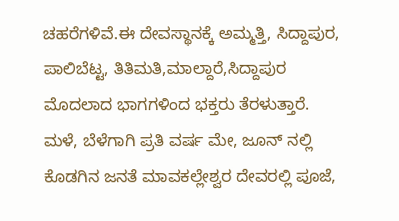ಚಹರೆಗಳಿವೆ.ಈ ದೇವಸ್ಥಾನಕ್ಕೆ ಅಮ್ಮತ್ತಿ, ಸಿದ್ದಾಪುರ, ಪಾಲಿಬೆಟ್ಟ, ತಿತಿಮತಿ,ಮಾಲ್ದಾರೆ,ಸಿದ್ದಾಪುರ ಮೊದಲಾದ ಭಾಗಗಳಿಂದ ಭಕ್ತರು ತೆರಳುತ್ತಾರೆ. ಮಳೆ, ಬೆಳೆಗಾಗಿ ಪ್ರತಿ ವರ್ಷ ಮೇ, ಜೂನ್ ನಲ್ಲಿ ಕೊಡಗಿನ ಜನತೆ ಮಾವಕಲ್ಲೇಶ್ವರ ದೇವರಲ್ಲಿ ಪೂಜೆ,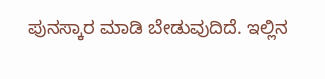ಪುನಸ್ಕಾರ ಮಾಡಿ ಬೇಡುವುದಿದೆ. ಇಲ್ಲಿನ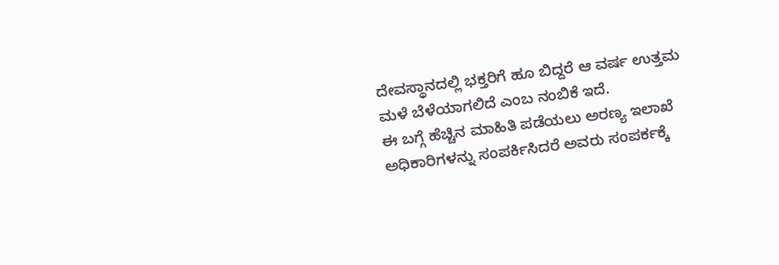ದೇವಸ್ಥಾನದಲ್ಲಿ ಭಕ್ತರಿಗೆ ಹೂ ಬಿದ್ದರೆ ಆ ವರ್ಷ ಉತ್ತಮ ಮಳೆ ಬೆಳೆಯಾಗಲಿದೆ ಎಂಬ ನಂಬಿಕೆ ಇದೆ.
ಈ ಬಗ್ಗೆ ಹೆಚ್ಚಿನ ಮಾಹಿತಿ ಪಡೆಯಲು ಅರಣ್ಯ ಇಲಾಖೆ ಅಧಿಕಾರಿಗಳನ್ನು ಸಂಪರ್ಕಿಸಿದರೆ ಅವರು ಸಂಪರ್ಕಕ್ಕೆ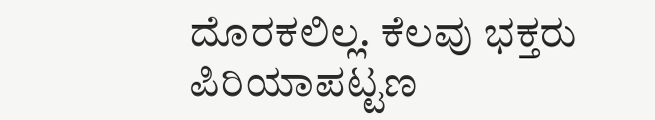ದೊರಕಲಿಲ್ಲ. ಕೆಲವು ಭಕ್ತರು ಪಿರಿಯಾಪಟ್ಟಣ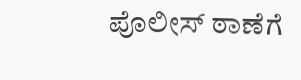ಪೊಲೀಸ್ ಠಾಣೆಗೆ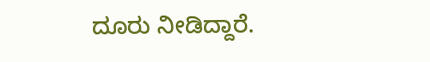ದೂರು ನೀಡಿದ್ದಾರೆ.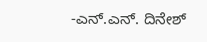-ಎನ್.ಎನ್. ದಿನೇಶ್